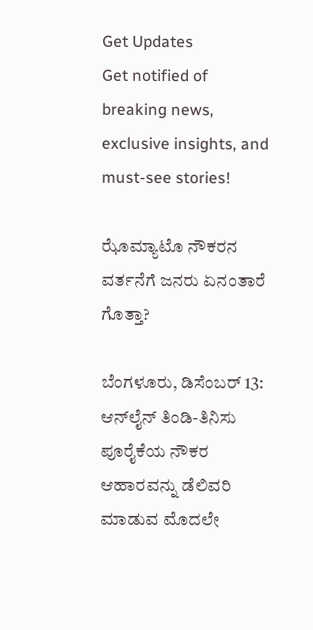Get Updates
Get notified of breaking news, exclusive insights, and must-see stories!

ಝೊಮ್ಯಾಟೊ ನೌಕರನ ವರ್ತನೆಗೆ ಜನರು ಏನಂತಾರೆ ಗೊತ್ತಾ?

ಬೆಂಗಳೂರು, ಡಿಸೆಂಬರ್ 13: ಆನ್‌ಲೈನ್ ತಿಂಡಿ-ತಿನಿಸು ಪೂರೈಕೆಯ ನೌಕರ ಆಹಾರವನ್ನು ಡೆಲಿವರಿ ಮಾಡುವ ಮೊದಲೇ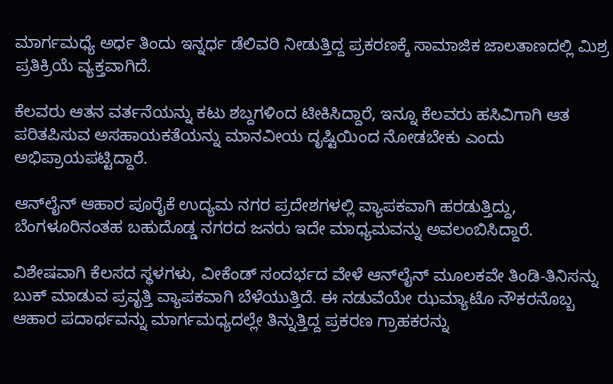ಮಾರ್ಗಮಧ್ಯೆ ಅರ್ಧ ತಿಂದು ಇನ್ನರ್ಧ ಡೆಲಿವರಿ ನೀಡುತ್ತಿದ್ದ ಪ್ರಕರಣಕ್ಕೆ ಸಾಮಾಜಿಕ ಜಾಲತಾಣದಲ್ಲಿ ಮಿಶ್ರ ಪ್ರತಿಕ್ರಿಯೆ ವ್ಯಕ್ತವಾಗಿದೆ.

ಕೆಲವರು ಆತನ ವರ್ತನೆಯನ್ನು ಕಟು ಶಬ್ದಗಳಿಂದ ಟೀಕಿಸಿದ್ದಾರೆ, ಇನ್ನೂ ಕೆಲವರು ಹಸಿವಿಗಾಗಿ ಆತ ಪರಿತಪಿಸುವ ಅಸಹಾಯಕತೆಯನ್ನು ಮಾನವೀಯ ದೃಷ್ಟಿಯಿಂದ ನೋಡಬೇಕು ಎಂದು ಅಭಿಪ್ರಾಯಪಟ್ಟಿದ್ದಾರೆ.

ಆನ್‌ಲೈನ್ ಆಹಾರ ಪೂರೈಕೆ ಉದ್ಯಮ ನಗರ ಪ್ರದೇಶಗಳಲ್ಲಿ ವ್ಯಾಪಕವಾಗಿ ಹರಡುತ್ತಿದ್ದು, ಬೆಂಗಳೂರಿನಂತಹ ಬಹುದೊಡ್ಡ ನಗರದ ಜನರು ಇದೇ ಮಾಧ್ಯಮವನ್ನು ಅವಲಂಬಿಸಿದ್ದಾರೆ.

ವಿಶೇಷವಾಗಿ ಕೆಲಸದ ಸ್ಥಳಗಳು, ವೀಕೆಂಡ್ ಸಂದರ್ಭದ ವೇಳೆ ಆನ್‌ಲೈನ್ ಮೂಲಕವೇ ತಿಂಡಿ-ತಿನಿಸನ್ನು ಬುಕ್ ಮಾಡುವ ಪ್ರವೃತ್ತಿ ವ್ಯಾಪಕವಾಗಿ ಬೆಳೆಯುತ್ತಿದೆ. ಈ ನಡುವೆಯೇ ಝಮ್ಯಾಟೊ ನೌಕರನೊಬ್ಬ ಆಹಾರ ಪದಾರ್ಥವನ್ನು ಮಾರ್ಗಮಧ್ಯದಲ್ಲೇ ತಿನ್ನುತ್ತಿದ್ದ ಪ್ರಕರಣ ಗ್ರಾಹಕರನ್ನು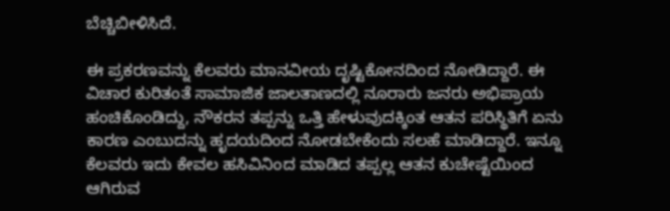ಬೆಚ್ಚಿಬೀಳಿಸಿದೆ.

ಈ ಪ್ರಕರಣವನ್ನು ಕೆಲವರು ಮಾನವೀಯ ದೃಷ್ಟಿಕೋನದಿಂದ ನೋಡಿದ್ದಾರೆ. ಈ ವಿಚಾರ ಕುರಿತಂತೆ ಸಾಮಾಜಿಕ ಜಾಲತಾಣದಲ್ಲಿ ನೂರಾರು ಜನರು ಅಭಿಪ್ರಾಯ ಹಂಚಿಕೊಂಡಿದ್ದು, ನೌಕರನ ತಪ್ಪನ್ನು ಒತ್ತಿ ಹೇಳುವುದಕ್ಕಿಂತ ಆತನ ಪರಿಸ್ಥಿತಿಗೆ ಏನು ಕಾರಣ ಎಂಬುದನ್ನು ಹೃದಯದಿಂದ ನೋಡಬೇಕೆಂದು ಸಲಹೆ ಮಾಡಿದ್ದಾರೆ. ಇನ್ನೂ ಕೆಲವರು ಇದು ಕೇವಲ ಹಸಿವಿನಿಂದ ಮಾಡಿದ ತಪ್ಪಲ್ಲ ಆತನ ಕುಚೇಷ್ಟೆಯಿಂದ ಆಗಿರುವ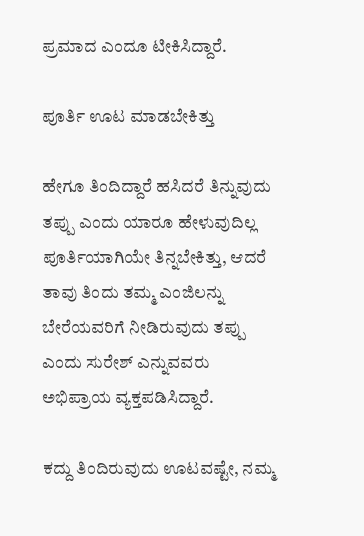ಪ್ರಮಾದ ಎಂದೂ ಟೀಕಿಸಿದ್ದಾರೆ.

ಪೂರ್ತಿ ಊಟ ಮಾಡಬೇಕಿತ್ತು

ಹೇಗೂ ತಿಂದಿದ್ದಾರೆ ಹಸಿದರೆ ತಿನ್ನುವುದು ತಪ್ಪು ಎಂದು ಯಾರೂ ಹೇಳುವುದಿಲ್ಲ ಪೂರ್ತಿಯಾಗಿಯೇ ತಿನ್ನಬೇಕಿತ್ತು, ಆದರೆ ತಾವು ತಿಂದು ತಮ್ಮ ಎಂಜಿಲನ್ನು ಬೇರೆಯವರಿಗೆ ನೀಡಿರುವುದು ತಪ್ಪು ಎಂದು ಸುರೇಶ್ ಎನ್ನುವವರು ಅಭಿಪ್ರಾಯ ವ್ಯಕ್ತಪಡಿಸಿದ್ದಾರೆ.

ಕದ್ದು ತಿಂದಿರುವುದು ಊಟವಷ್ಟೇ, ನಮ್ಮ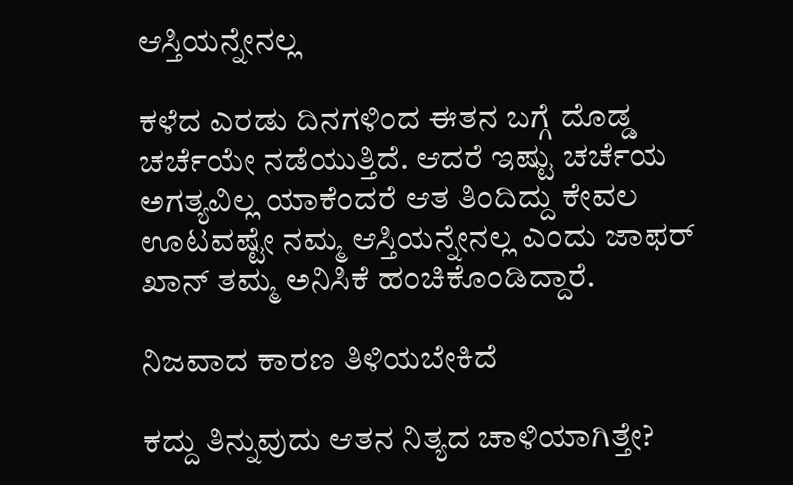ಆಸ್ತಿಯನ್ನೇನಲ್ಲ

ಕಳೆದ ಎರಡು ದಿನಗಳಿಂದ ಈತನ ಬಗ್ಗೆ ದೊಡ್ಡ ಚರ್ಚೆಯೇ ನಡೆಯುತ್ತಿದೆ. ಆದರೆ ಇಷ್ಟು ಚರ್ಚೆಯ ಅಗತ್ಯವಿಲ್ಲ ಯಾಕೆಂದರೆ ಆತ ತಿಂದಿದ್ದು ಕೇವಲ ಊಟವಷ್ಟೇ ನಮ್ಮ ಆಸ್ತಿಯನ್ನೇನಲ್ಲ ಎಂದು ಜಾಫರ್ ಖಾನ್ ತಮ್ಮ ಅನಿಸಿಕೆ ಹಂಚಿಕೊಂಡಿದ್ದಾರೆ.

ನಿಜವಾದ ಕಾರಣ ತಿಳಿಯಬೇಕಿದೆ

ಕದ್ದು ತಿನ್ನುವುದು ಆತನ ನಿತ್ಯದ ಚಾಳಿಯಾಗಿತ್ತೇ?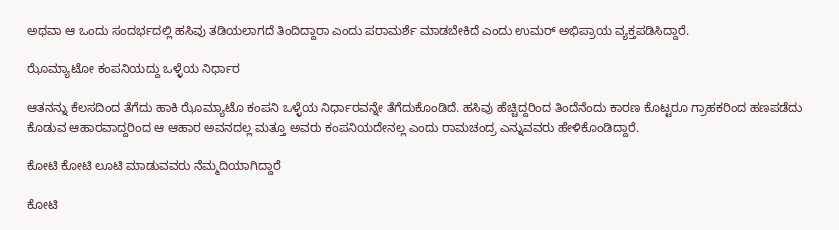ಅಥವಾ ಆ ಒಂದು ಸಂದರ್ಭದಲ್ಲಿ ಹಸಿವು ತಡಿಯಲಾಗದೆ ತಿಂದಿದ್ದಾರಾ ಎಂದು ಪರಾಮರ್ಶೆ ಮಾಡಬೇಕಿದೆ ಎಂದು ಉಮರ್ ಅಭಿಪ್ರಾಯ ವ್ಯಕ್ತಪಡಿಸಿದ್ದಾರೆ.

ಝೊಮ್ಯಾಟೋ ಕಂಪನಿಯದ್ದು ಒಳ್ಳೆಯ ನಿರ್ಧಾರ

ಆತನನ್ನು ಕೆಲಸದಿಂದ ತೆಗೆದು ಹಾಕಿ ಝೊಮ್ಯಾಟೊ ಕಂಪನಿ ಒಳ್ಳೆಯ ನಿರ್ಧಾರವನ್ನೇ ತೆಗೆದುಕೊಂಡಿದೆ. ಹಸಿವು ಹೆಚ್ಚಿದ್ದರಿಂದ ತಿಂದೆನೆಂದು ಕಾರಣ ಕೊಟ್ಟರೂ ಗ್ರಾಹಕರಿಂದ ಹಣಪಡೆದು ಕೊಡುವ ಆಹಾರವಾದ್ದರಿಂದ ಆ ಆಹಾರ ಅವನದಲ್ಲ ಮತ್ತೂ ಅವರು ಕಂಪನಿಯದೇನಲ್ಲ ಎಂದು ರಾಮಚಂದ್ರ ಎನ್ನುವವರು ಹೇಳಿಕೊಂಡಿದ್ದಾರೆ.

ಕೋಟಿ ಕೋಟಿ ಲೂಟಿ ಮಾಡುವವರು ನೆಮ್ಮದಿಯಾಗಿದ್ದಾರೆ

ಕೋಟಿ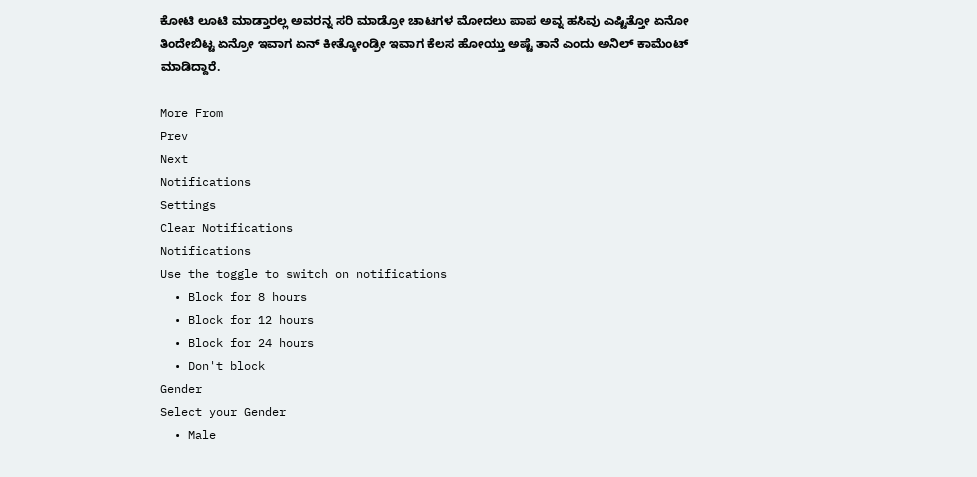ಕೋಟಿ ಲೂಟಿ ಮಾಡ್ತಾರಲ್ಲ ಅವರನ್ನ ಸರಿ ಮಾಡ್ರೋ ಚಾಟಗಳ ಮೋದಲು ಪಾಪ ಅವ್ನ ಹಸಿವು ಎಷ್ಟಿತ್ತೋ ಏನೋ ತಿಂದೇಬಿಟ್ಟ ಏನ್ರೋ ಇವಾಗ ಏನ್ ಕೀತ್ಕೋಂಡ್ರೀ ಇವಾಗ ಕೆಲಸ ಹೋಯ್ತು ಅಷ್ಟೆ ತಾನೆ ಎಂದು ಅನಿಲ್ ಕಾಮೆಂಟ್ ಮಾಡಿದ್ದಾರೆ.

More From
Prev
Next
Notifications
Settings
Clear Notifications
Notifications
Use the toggle to switch on notifications
  • Block for 8 hours
  • Block for 12 hours
  • Block for 24 hours
  • Don't block
Gender
Select your Gender
  • Male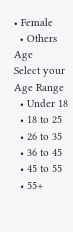• Female
  • Others
Age
Select your Age Range
  • Under 18
  • 18 to 25
  • 26 to 35
  • 36 to 45
  • 45 to 55
  • 55+